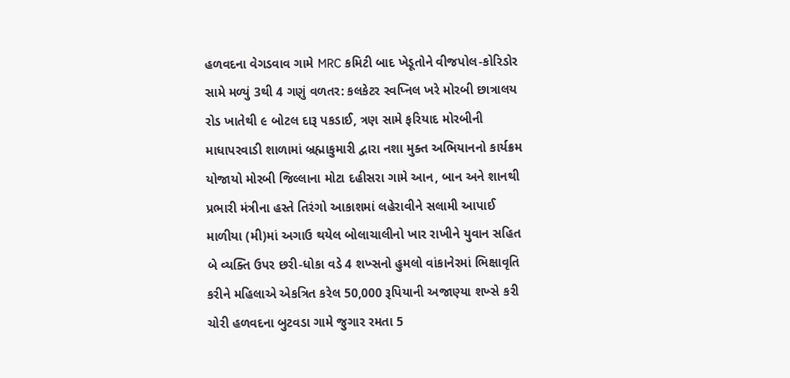હળવદના વેગડવાવ ગામે MRC કમિટી બાદ ખેડૂતોને વીજપોલ-કોરિડોર સામે મળ્યું 3થી 4 ગણું વળતર: કલકેટર સ્વપ્નિલ ખરે મોરબી છાત્રાલય રોડ ખાતેથી ૯ બોટલ દારૂ પકડાઈ, ત્રણ સામે ફરિયાદ મોરબીની માધાપરવાડી શાળામાં બ્રહ્માકુમારી દ્વારા નશા મુક્ત અભિયાનનો કાર્યક્રમ યોજાયો મોરબી જિલ્લાના મોટા દહીસરા ગામે આન, બાન અને શાનથી પ્રભારી મંત્રીના હસ્તે તિરંગો આકાશમાં લહેરાવીને સલામી આપાઈ માળીયા (મી)માં અગાઉ થયેલ બોલાચાલીનો ખાર રાખીને યુવાન સહિત બે વ્યક્તિ ઉપર છરી-ધોકા વડે 4 શખ્સનો હુમલો વાંકાનેરમાં ભિક્ષાવૃતિ કરીને મહિલાએ એકત્રિત કરેલ 50,000 રૂપિયાની અજાણ્યા શખ્સે કરી ચોરી હળવદના બુટવડા ગામે જુગાર રમતા 5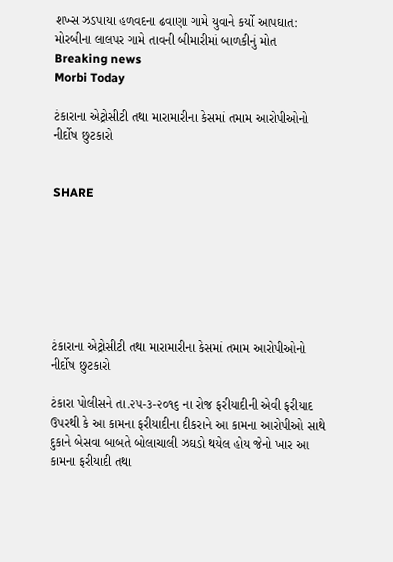શખ્સ ઝડપાયા હળવદના ઢવાણા ગામે યુવાને કર્યો આપઘાત: મોરબીના લાલપર ગામે તાવની બીમારીમાં બાળકીનું મોત
Breaking news
Morbi Today

ટંકારાના એટ્રોસીટી તથા મારામારીના કેસમાં તમામ આરોપીઓનો નીર્દોષ છુટકારો


SHARE







ટંકારાના એટ્રોસીટી તથા મારામારીના કેસમાં તમામ આરોપીઓનો નીર્દોષ છુટકારો

ટંકારા પોલીસને તા.૨૫-૩-૨૦૧૬ ના રોજ ફરીયાદીની એવી ફરીયાદ ઉપરથી કે આ કામના ફરીયાદીના દીકરાને આ કામના આરોપીઓ સાથે દુકાને બેસવા બાબતે બોલાચાલી ઝઘડો થયેલ હોય જેનો ખાર આ કામના ફરીયાદી તથા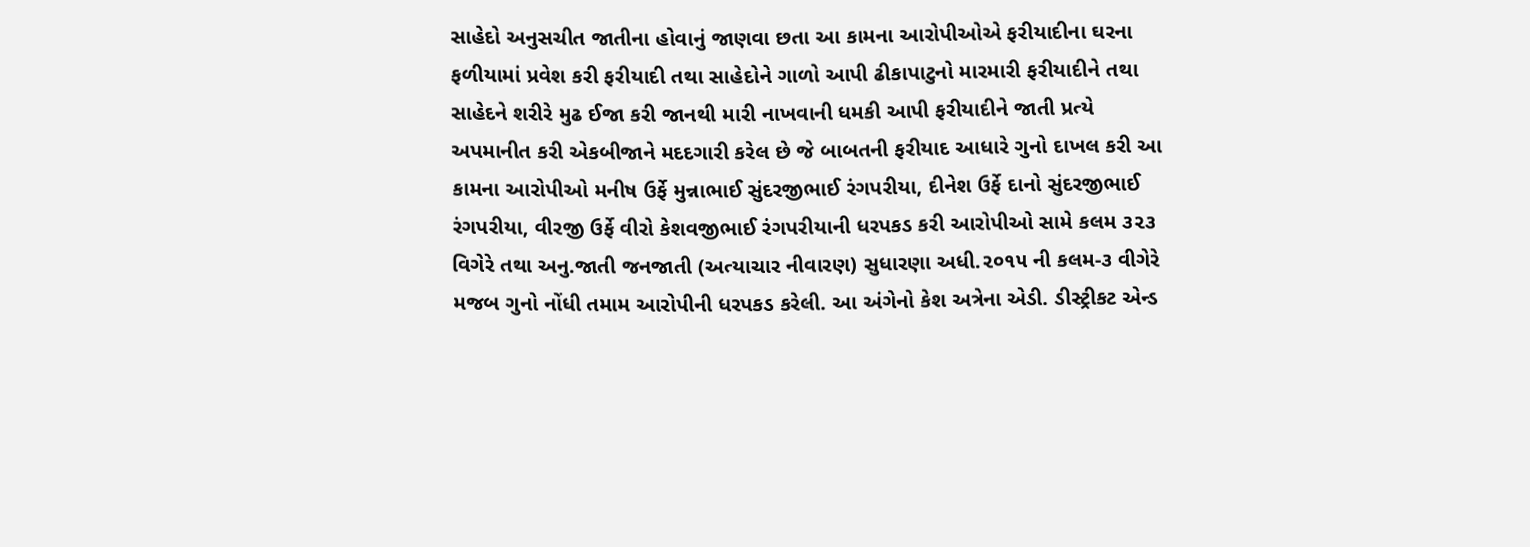સાહેદો અનુસચીત જાતીના હોવાનું જાણવા છતા આ કામના આરોપીઓએ ફરીયાદીના ઘરના ફળીયામાં પ્રવેશ કરી ફરીયાદી તથા સાહેદોને ગાળો આપી ઢીકાપાટુનો મારમારી ફરીયાદીને તથા સાહેદને શરીરે મુઢ ઈજા કરી જાનથી મારી નાખવાની ધમકી આપી ફરીયાદીને જાતી પ્રત્યે અપમાનીત કરી એકબીજાને મદદગારી કરેલ છે જે બાબતની ફરીયાદ આધારે ગુનો દાખલ કરી આ કામના આરોપીઓ મનીષ ઉર્ફે મુન્નાભાઈ સુંદરજીભાઈ રંગપરીયા, દીનેશ ઉર્ફે દાનો સુંદરજીભાઈ રંગપરીયા, વીરજી ઉર્ફે વીરો કેશવજીભાઈ રંગપરીયાની ધરપકડ કરી આરોપીઓ સામે કલમ ૩૨૩ વિગેરે તથા અનુ.જાતી જનજાતી (અત્યાચાર નીવારણ) સુધારણા અધી.૨૦૧૫ ની કલમ-૩ વીગેરે મજબ ગુનો નોંધી તમામ આરોપીની ધરપકડ કરેલી. આ અંગેનો કેશ અત્રેના એડી. ડીસ્ટ્રીકટ એન્ડ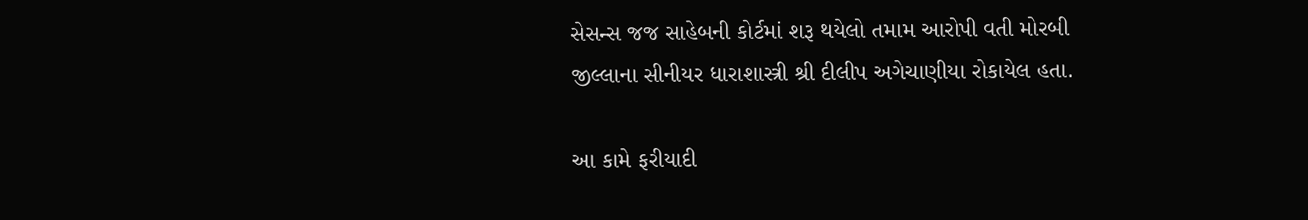સેસન્સ જજ સાહેબની કોર્ટમાં શરૂ થયેલો તમામ આરોપી વતી મોરબી જીલ્લાના સીનીયર ધારાશાસ્ત્રી શ્રી દીલીપ અગેચાણીયા રોકાયેલ હતા.

આ કામે ફરીયાદી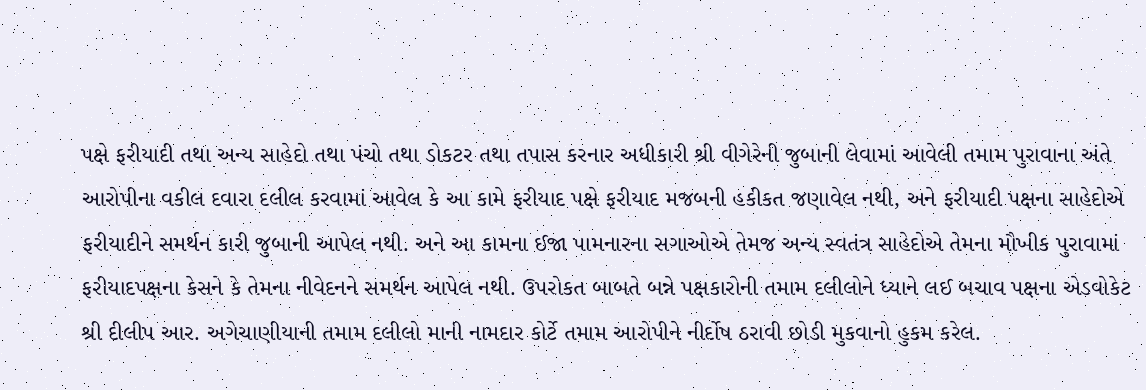પક્ષે ફરીયાદી તથા અન્ય સાહેદો તથા પંચો તથા ડોકટર તથા તપાસ કરનાર અધીકારી શ્રી વીગેરેની જુબાની લેવામાં આવેલી તમામ પુરાવાના અંતે આરોપીના વકીલ દવારા દલીલ કરવામાં આવેલ કે આ કામે ફરીયાદ પક્ષે ફરીયાદ મજબની હકીકત જણાવેલ નથી, અને ફરીયાદી પક્ષના સાહેદોએ ફરીયાદીને સમર્થન કારી જુબાની આપેલ નથી. અને આ કામના ઈજા પામનારના સગાઓએ તેમજ અન્ય સ્વતંત્ર સાહેદોએ તેમના મૌખીક પુરાવામાં ફરીયાદપક્ષના કેસને કે તેમના નીવેદનને સમર્થન આપેલ નથી. ઉપરોકત બાબતે બન્ને પક્ષકારોની તમામ દલીલોને ધ્યાને લઈ બચાવ પક્ષના એડવોકેટ શ્રી દીલીપ આર. અગેચાણીયાની તમામ દલીલો માની નામદાર કોર્ટે તમામ આરોપીને નીર્દોષ ઠરાવી છોડી મુકવાનો હુકમ કરેલ.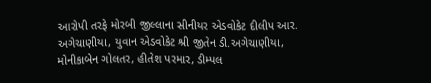આરોપી તરફે મોરબી જીલ્લાના સીનીયર એડવોકેટ દીલીપ આર. અગેચાણીયા, યુવાન એડવોકેટ શ્રી જીતેન ડી.અગેચાણીયા, મોનીકાબેન ગોલતર, હીતેશ પરમાર, ડીમ્પલ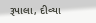રૂપાલા, દીવ્યા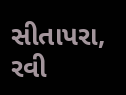સીતાપરા, રવી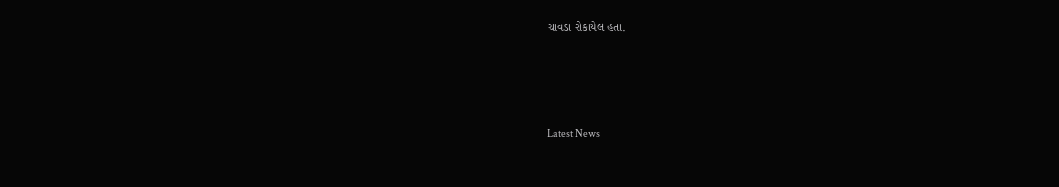ચાવડા રોકાયેલ હતા.






Latest News